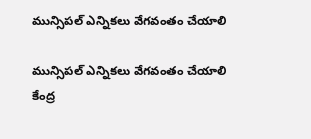మున్సిపల్ ఎన్నికలు వేగవంతం చేయాలి

మున్సిపల్ ఎన్నికలు వేగవంతం చేయాలి కేంద్ర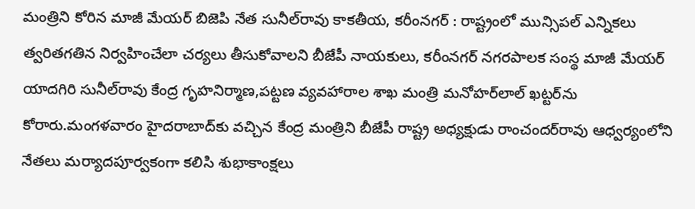మంత్రిని కోరిన మాజీ మేయర్ బిజెపి నేత సునీల్‌రావు కాకతీయ, కరీంనగర్ : రాష్ట్రంలో మున్సిపల్ ఎన్నికలు త్వరితగతిన నిర్వహించేలా చర్యలు తీసుకోవాలని బీజేపీ నాయకులు, కరీంనగర్ నగరపాలక సంస్థ మాజీ మేయర్ యాదగిరి సునీల్‌రావు కేంద్ర గృహనిర్మాణ,పట్టణ వ్యవహారాల శాఖ మంత్రి మనోహర్‌లాల్ ఖట్టర్‌ను కోరారు.మంగళవారం హైదరాబాద్‌కు వచ్చిన కేంద్ర మంత్రిని బీజేపీ రాష్ట్ర అధ్యక్షుడు రాంచందర్‌రావు ఆధ్వర్యంలోని నేతలు మర్యాదపూర్వకంగా కలిసి శుభాకాంక్షలు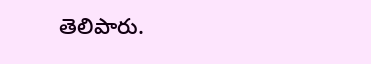తెలిపారు.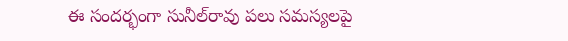ఈ సందర్భంగా సునీల్‌రావు పలు సమస్యలపై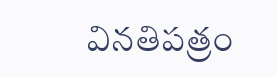వినతిపత్రం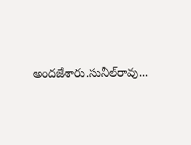అందజేశారు.సునీల్‌రావు...